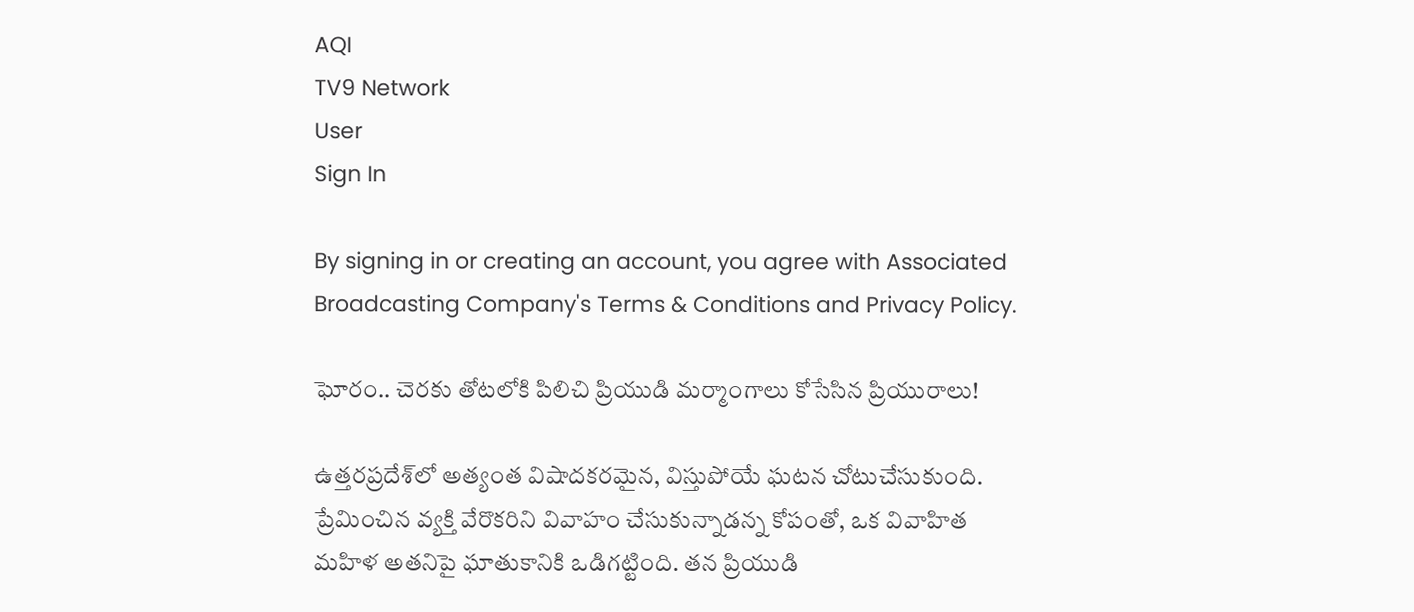AQI
TV9 Network
User
Sign In

By signing in or creating an account, you agree with Associated Broadcasting Company's Terms & Conditions and Privacy Policy.

ఘోరం.. చెరకు తోటలోకి పిలిచి ప్రియుడి మర్మాంగాలు కోసేసిన ప్రియురాలు!

ఉత్తరప్రదేశ్‌లో అత్యంత విషాదకరమైన, విస్తుపోయే ఘటన చోటుచేసుకుంది. ప్రేమించిన వ్యక్తి వేరొకరిని వివాహం చేసుకున్నాడన్న కోపంతో, ఒక వివాహిత మహిళ అతనిపై ఘాతుకానికి ఒడిగట్టింది. తన ప్రియుడి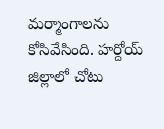మర్మాంగాలను కోసివేసింది. హర్దోయ్ జిల్లాలో చోటు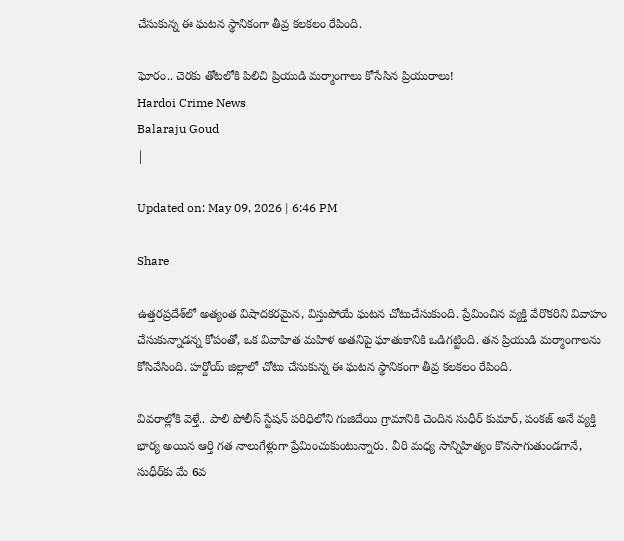చేసుకున్న ఈ ఘటన స్థానికంగా తీవ్ర కలకలం రేపింది.

ఘోరం.. చెరకు తోటలోకి పిలిచి ప్రియుడి మర్మాంగాలు కోసేసిన ప్రియురాలు!
Hardoi Crime News
Balaraju Goud
|

Updated on: May 09, 2026 | 6:46 PM

Share

ఉత్తరప్రదేశ్‌లో అత్యంత విషాదకరమైన, విస్తుపోయే ఘటన చోటుచేసుకుంది. ప్రేమించిన వ్యక్తి వేరొకరిని వివాహం చేసుకున్నాడన్న కోపంతో, ఒక వివాహిత మహిళ అతనిపై ఘాతుకానికి ఒడిగట్టింది. తన ప్రియుడి మర్మాంగాలను కోసివేసింది. హర్దోయ్ జిల్లాలో చోటు చేసుకున్న ఈ ఘటన స్థానికంగా తీవ్ర కలకలం రేపింది.

వివరాల్లోకి వెళ్తే.. పాలి పోలీస్ స్టేషన్ పరిధిలోని గుజిదేయి గ్రామానికి చెందిన సుధీర్ కుమార్, పంకజ్ అనే వ్యక్తి భార్య అయిన ఆర్తి గత నాలుగేళ్లుగా ప్రేమించుకుంటున్నారు. వీరి మధ్య సాన్నిహిత్యం కొనసాగుతుండగానే, సుధీర్‌కు మే 6వ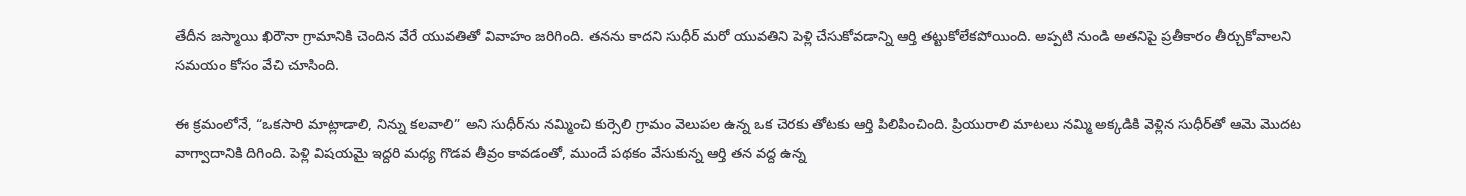తేదీన జస్మాయి ఖిరౌనా గ్రామానికి చెందిన వేరే యువతితో వివాహం జరిగింది. తనను కాదని సుధీర్ మరో యువతిని పెళ్లి చేసుకోవడాన్ని ఆర్తి తట్టుకోలేకపోయింది. అప్పటి నుండి అతనిపై ప్రతీకారం తీర్చుకోవాలని సమయం కోసం వేచి చూసింది.

ఈ క్రమంలోనే, “ఒకసారి మాట్లాడాలి, నిన్ను కలవాలి” అని సుధీర్‌ను నమ్మించి కుర్సెలి గ్రామం వెలుపల ఉన్న ఒక చెరకు తోటకు ఆర్తి పిలిపించింది. ప్రియురాలి మాటలు నమ్మి అక్కడికి వెళ్లిన సుధీర్‌తో ఆమె మొదట వాగ్వాదానికి దిగింది. పెళ్లి విషయమై ఇద్దరి మధ్య గొడవ తీవ్రం కావడంతో, ముందే పథకం వేసుకున్న ఆర్తి తన వద్ద ఉన్న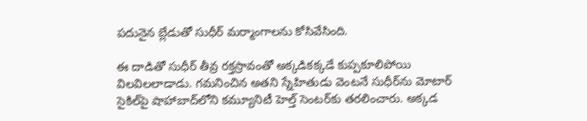పదునైన బ్లేడుతో సుధీర్ మర్మాంగాలను కోసివేసింది.

ఈ దాడితో సుధీర్ తీవ్ర రక్తస్రావంతో అక్కడికక్కడే కుప్పకూలిపోయి విలవిలలాడాడు. గమనించిన అతని స్నేహితుడు వెంటనే సుధీర్‌ను మోటార్ సైకిల్‌పై షాహాబాద్‌లోని కమ్యూనిటీ హెల్త్ సెంటర్‌కు తరలించారు. అక్కడ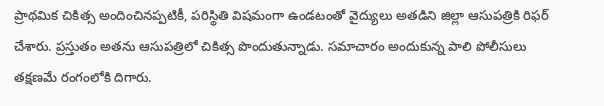ప్రాథమిక చికిత్స అందించినప్పటికీ, పరిస్థితి విషమంగా ఉండటంతో వైద్యులు అతడిని జిల్లా ఆసుపత్రికి రిఫర్ చేశారు. ప్రస్తుతం అతను ఆసుపత్రిలో చికిత్స పొందుతున్నాడు. సమాచారం అందుకున్న పాలి పోలీసులు తక్షణమే రంగంలోకి దిగారు.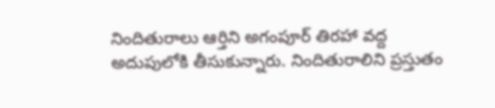నిందితురాలు ఆర్తిని అగంపూర్ తిరహా వద్ద అదుపులోకి తీసుకున్నారు. నిందితురాలిని ప్రస్తుతం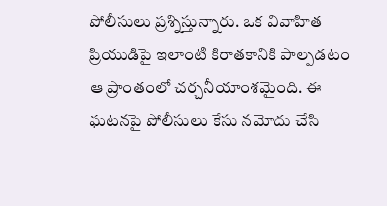పోలీసులు ప్రశ్నిస్తున్నారు. ఒక వివాహిత ప్రియుడిపై ఇలాంటి కిరాతకానికి పాల్పడటం ఆ ప్రాంతంలో చర్చనీయాంశమైంది. ఈ ఘటనపై పోలీసులు కేసు నమోదు చేసి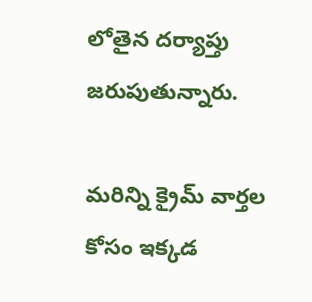లోతైన దర్యాప్తు జరుపుతున్నారు.

మరిన్ని క్రైమ్ వార్తల కోసం ఇక్కడ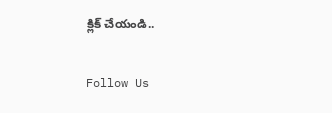క్లిక్ చేయండి..

Follow Us